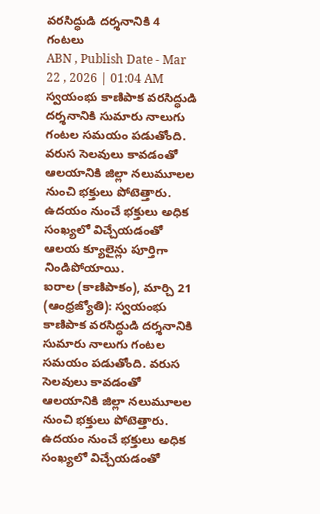వరసిద్ధుడి దర్శనానికి 4 గంటలు
ABN , Publish Date - Mar 22 , 2026 | 01:04 AM
స్వయంభు కాణిపాక వరసిద్ధుడి దర్శనానికి సుమారు నాలుగు గంటల సమయం పడుతోంది. వరుస సెలవులు కావడంతో ఆలయానికి జిల్లా నలుమూలల నుంచి భక్తులు పోటెత్తారు. ఉదయం నుంచే భక్తులు అధిక సంఖ్యలో విచ్చేయడంతో ఆలయ క్యూలైన్లు పూర్తిగా నిండిపోయాయి.
ఐరాల (కాణిపాకం), మార్చి 21 (ఆంధ్రజ్యోతి): స్వయంభు కాణిపాక వరసిద్ధుడి దర్శనానికి సుమారు నాలుగు గంటల సమయం పడుతోంది. వరుస సెలవులు కావడంతో ఆలయానికి జిల్లా నలుమూలల నుంచి భక్తులు పోటెత్తారు. ఉదయం నుంచే భక్తులు అధిక సంఖ్యలో విచ్చేయడంతో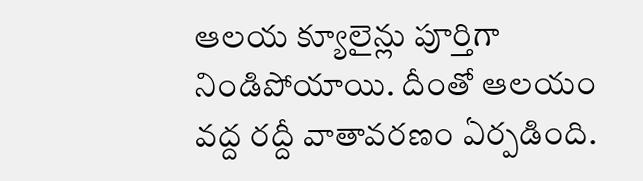ఆలయ క్యూలైన్లు పూర్తిగా నిండిపోయాయి. దీంతో ఆలయం వద్ద రద్దీ వాతావరణం ఏర్పడింది.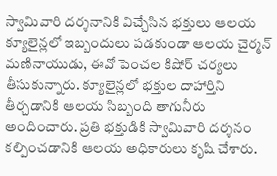స్వామివారి దర్శనానికి విచ్చేసిన భక్తులు ఆలయ క్యూలైన్లలో ఇబ్బందులు పడకుండా ఆలయ చైర్మన్ మణినాయుడు, ఈవో పెంచల కిషోర్ చర్యలు తీసుకున్నారు. క్యూలైన్లలో భక్తుల దాహార్తిని తీర్చడానికి ఆలయ సిబ్బంది తాగునీరు అందించారు. ప్రతి భక్తుడికి స్వామివారి దర్శనం కల్పించడానికి ఆలయ అధికారులు కృషి చేశారు.